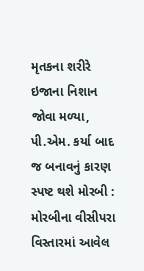મૃતકના શરીરે ઇજાના નિશાન જોવા મળ્યા, પી.એમ. કર્યા બાદ જ બનાવનું કારણ સ્પષ્ટ થશે મોરબી : મોરબીના વીસીપરા વિસ્તારમાં આવેલ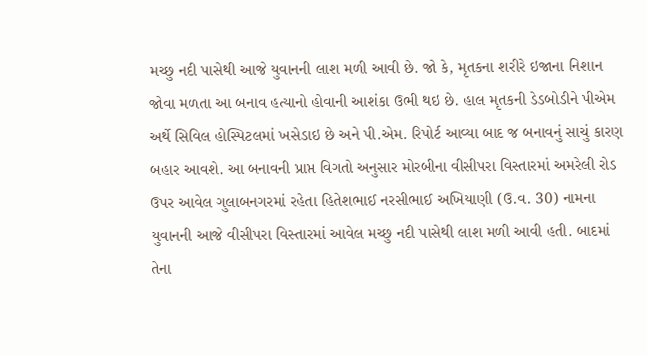મચ્છુ નદી પાસેથી આજે યુવાનની લાશ મળી આવી છે. જો કે, મૃતકના શરીરે ઇજાના નિશાન જોવા મળતા આ બનાવ હત્યાનો હોવાની આશંકા ઉભી થઇ છે. હાલ મૃતકની ડેડબોડીને પીએમ અર્થે સિવિલ હોસ્પિટલમાં ખસેડાઇ છે અને પી.એમ. રિપોર્ટ આવ્યા બાદ જ બનાવનું સાચું કારણ બહાર આવશે. આ બનાવની પ્રાપ્ત વિગતો અનુસાર મોરબીના વીસીપરા વિસ્તારમાં અમરેલી રોડ ઉપર આવેલ ગુલાબનગરમાં રહેતા હિતેશભાઈ નરસીભાઈ અખિયાણી (ઉ.વ. 30) નામના યુવાનની આજે વીસીપરા વિસ્તારમાં આવેલ મચ્છુ નદી પાસેથી લાશ મળી આવી હતી. બાદમાં તેના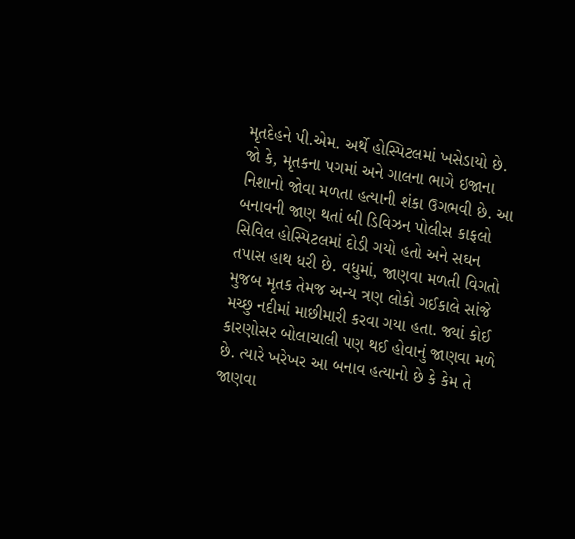મૃતદેહને પી.એમ. અર્થે હોસ્પિટલમાં ખસેડાયો છે. જો કે, મૃતકના પગમાં અને ગાલના ભાગે ઇજાના નિશાનો જોવા મળતા હત્યાની શંકા ઉગભવી છે. આ બનાવની જાણ થતાં બી ડિવિઝન પોલીસ કાફલો સિવિલ હોસ્પિટલમાં દોડી ગયો હતો અને સઘન તપાસ હાથ ધરી છે. વધુમાં, જાણવા મળતી વિગતો મુજબ મૃતક તેમજ અન્ય ત્રણ લોકો ગઈકાલે સાંજે મચ્છુ નદીમાં માછીમારી કરવા ગયા હતા. જ્યાં કોઈ કારણોસર બોલાચાલી પણ થઈ હોવાનું જાણવા મળે છે. ત્યારે ખરેખર આ બનાવ હત્યાનો છે કે કેમ તે જાણવા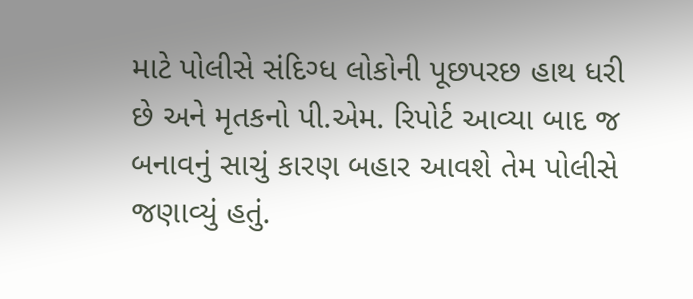માટે પોલીસે સંદિગ્ધ લોકોની પૂછપરછ હાથ ધરી છે અને મૃતકનો પી.એમ. રિપોર્ટ આવ્યા બાદ જ બનાવનું સાચું કારણ બહાર આવશે તેમ પોલીસે જણાવ્યું હતું.